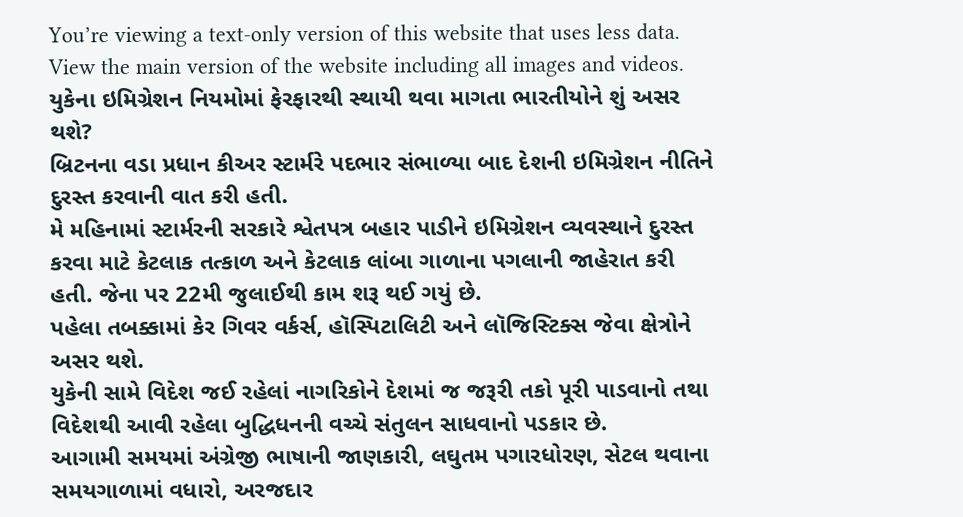You’re viewing a text-only version of this website that uses less data. View the main version of the website including all images and videos.
યુકેના ઇમિગ્રેશન નિયમોમાં ફેરફારથી સ્થાયી થવા માગતા ભારતીયોને શું અસર થશે?
બ્રિટનના વડા પ્રધાન કીઅર સ્ટાર્મરે પદભાર સંભાળ્યા બાદ દેશની ઇમિગ્રેશન નીતિને દુરસ્ત કરવાની વાત કરી હતી.
મે મહિનામાં સ્ટાર્મરની સરકારે શ્વેતપત્ર બહાર પાડીને ઇમિગ્રેશન વ્યવસ્થાને દુરસ્ત કરવા માટે કેટલાક તત્કાળ અને કેટલાક લાંબા ગાળાના પગલાની જાહેરાત કરી હતી. જેના પર 22મી જુલાઈથી કામ શરૂ થઈ ગયું છે.
પહેલા તબક્કામાં કેર ગિવર વર્કર્સ, હૉસ્પિટાલિટી અને લૉજિસ્ટિક્સ જેવા ક્ષેત્રોને અસર થશે.
યુકેની સામે વિદેશ જઈ રહેલાં નાગરિકોને દેશમાં જ જરૂરી તકો પૂરી પાડવાનો તથા વિદેશથી આવી રહેલા બુદ્ધિધનની વચ્ચે સંતુલન સાધવાનો પડકાર છે.
આગામી સમયમાં અંગ્રેજી ભાષાની જાણકારી, લઘુતમ પગારધોરણ, સેટલ થવાના સમયગાળામાં વધારો, અરજદાર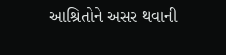આશ્રિતોને અસર થવાની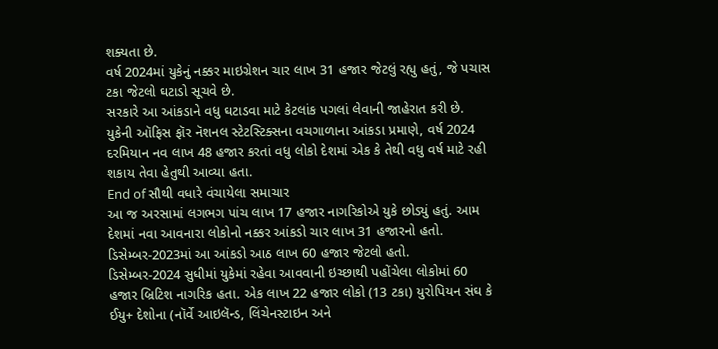શક્યતા છે.
વર્ષ 2024માં યુકેનું નક્કર માઇગ્રેશન ચાર લાખ 31 હજાર જેટલું રહ્યુ હતું, જે પચાસ ટકા જેટલો ઘટાડો સૂચવે છે.
સરકારે આ આંકડાને વધુ ઘટાડવા માટે કેટલાંક પગલાં લેવાની જાહેરાત કરી છે.
યુકેની ઑફિસ ફૉર નૅશનલ સ્ટેટસ્ટિક્સના વચગાળાના આંકડા પ્રમાણે, વર્ષ 2024 દરમિયાન નવ લાખ 48 હજાર કરતાં વધુ લોકો દેશમાં એક કે તેથી વધુ વર્ષ માટે રહી શકાય તેવા હેતુથી આવ્યા હતા.
End of સૌથી વધારે વંચાયેલા સમાચાર
આ જ અરસામાં લગભગ પાંચ લાખ 17 હજાર નાગરિકોએ યુકે છોડ્યું હતું. આમ દેશમાં નવા આવનારા લોકોનો નક્કર આંકડો ચાર લાખ 31 હજારનો હતો.
ડિસેમ્બર-2023માં આ આંકડો આઠ લાખ 60 હજાર જેટલો હતો.
ડિસેમ્બર-2024 સુધીમાં યુકેમાં રહેવા આવવાની ઇચ્છાથી પહોંચેલા લોકોમાં 60 હજાર બ્રિટિશ નાગરિક હતા. એક લાખ 22 હજાર લોકો (13 ટકા) યુરોપિયન સંઘ કે ઈયુ+ દેશોના (નૉર્વે આઇલૅન્ડ, લિંચેનસ્ટાઇન અને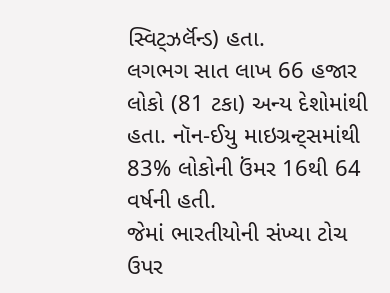સ્વિટ્ઝર્લૅન્ડ) હતા.
લગભગ સાત લાખ 66 હજાર લોકો (81 ટકા) અન્ય દેશોમાંથી હતા. નૉન-ઈયુ માઇગ્રન્ટ્સમાંથી 83% લોકોની ઉંમર 16થી 64 વર્ષની હતી.
જેમાં ભારતીયોની સંખ્યા ટોચ ઉપર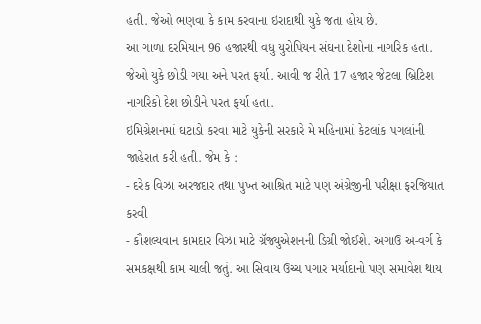હતી. જેઓ ભણવા કે કામ કરવાના ઇરાદાથી યુકે જતા હોય છે.
આ ગાળા દરમિયાન 96 હજારથી વધુ યુરોપિયન સંઘના દેશોના નાગરિક હતા. જેઓ યુકે છોડી ગયા અને પરત ફર્યા. આવી જ રીતે 17 હજાર જેટલા બ્રિટિશ નાગરિકો દેશ છોડીને પરત ફર્યા હતા.
ઇમિગ્રેશનમાં ઘટાડો કરવા માટે યુકેની સરકારે મે મહિનામાં કેટલાંક પગલાંની જાહેરાત કરી હતી. જેમ કે :
- દરેક વિઝા અરજદાર તથા પુખ્ત આશ્રિત માટે પણ અંગ્રેજીની પરીક્ષા ફરજિયાત કરવી
- કૌશલ્યવાન કામદાર વિઝા માટે ગ્રૅજ્યુએશનની ડિગ્રી જોઈશે. અગાઉ અ-વર્ગ કે સમકક્ષથી કામ ચાલી જતું. આ સિવાય ઉચ્ચ પગાર મર્યાદાનો પણ સમાવેશ થાય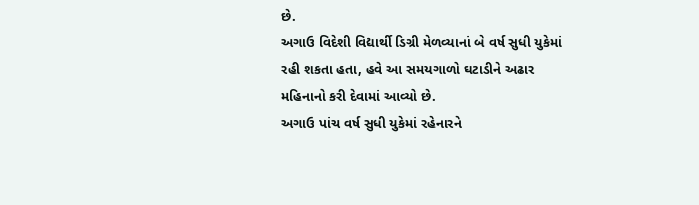છે.
અગાઉ વિદેશી વિદ્યાર્થી ડિગ્રી મેળવ્યાનાં બે વર્ષ સુધી યુકેમાં રહી શકતા હતા, હવે આ સમયગાળો ઘટાડીને અઢાર મહિનાનો કરી દેવામાં આવ્યો છે.
અગાઉ પાંચ વર્ષ સુધી યુકેમાં રહેનારને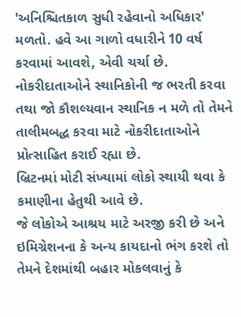'અનિશ્ચિતકાળ સુધી રહેવાનો અધિકાર' મળતો. હવે આ ગાળો વધારીને 10 વર્ષ કરવામાં આવશે, એવી ચર્ચા છે.
નોકરીદાતાઓને સ્થાનિકોની જ ભરતી કરવા તથા જો કૌશલ્યવાન સ્થાનિક ન મળે તો તેમને તાલીમબદ્ધ કરવા માટે નોકરીદાતાઓને પ્રોત્સાહિત કરાઈ રહ્યા છે.
બ્રિટનમાં મોટી સંખ્યામાં લોકો સ્થાયી થવા કે કમાણીના હેતુથી આવે છે.
જે લોકોએ આશ્રય માટે અરજી કરી છે અને ઇમિગ્રેશનના કે અન્ય કાયદાનો ભંગ કરશે તો તેમને દેશમાંથી બહાર મોકલવાનું કે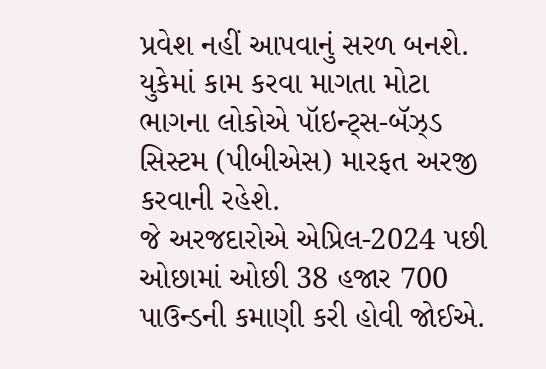પ્રવેશ નહીં આપવાનું સરળ બનશે.
યુકેમાં કામ કરવા માગતા મોટા ભાગના લોકોએ પૉઇન્ટ્સ-બૅઝ્ડ સિસ્ટમ (પીબીએસ) મારફત અરજી કરવાની રહેશે.
જે અરજદારોએ એપ્રિલ-2024 પછી ઓછામાં ઓછી 38 હજાર 700 પાઉન્ડની કમાણી કરી હોવી જોઈએ.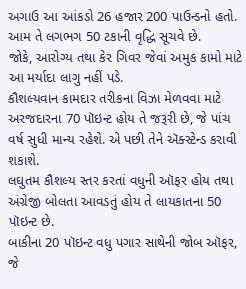અગાઉ આ આંકડો 26 હજાર 200 પાઉન્ડનો હતો. આમ તે લગભગ 50 ટકાની વૃદ્ધિ સૂચવે છે.
જોકે, આરોગ્ય તથા કેર ગિવર જેવાં અમુક કામો માટે આ મર્યાદા લાગુ નહીં પડે.
કૌશલ્યવાન કામદાર તરીકના વિઝા મેળવવા માટે અરજદારના 70 પૉઇન્ટ હોય તે જરૂરી છે, જે પાંચ વર્ષ સુધી માન્ય રહેશે. એ પછી તેને ઍક્સ્ટેન્ડ કરાવી શકાશે.
લઘુતમ કૌશલ્ય સ્તર કરતાં વધુની ઑફર હોય તથા અંગ્રેજી બોલતા આવડતું હોય તે લાયકાતના 50 પૉઇન્ટ છે.
બાકીના 20 પૉઇન્ટ વધુ પગાર સાથેની જોબ ઑફર, જે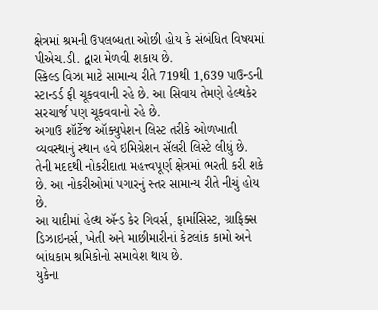ક્ષેત્રમાં શ્રમની ઉપલબ્ધતા ઓછી હોય કે સંબંધિત વિષયમાં પીએચ.ડી. દ્વારા મેળવી શકાય છે.
સ્કિલ્ડ વિઝા માટે સામાન્ય રીતે 719થી 1,639 પાઉન્ડની સ્ટાન્ડર્ડ ફી ચૂકવવાની રહે છે. આ સિવાય તેમણે હેલ્થકેર સરચાર્જ પણ ચૂકવવાનો રહે છે.
અગાઉ શૉર્ટેજ ઑક્યુપેશન લિસ્ટ તરીકે ઓળખાતી વ્યવસ્થાનું સ્થાન હવે ઇમિગ્રેશન સૅલરી લિસ્ટે લીધું છે.
તેની મદદથી નોકરીદાતા મહત્ત્વપૂર્ણ ક્ષેત્રમાં ભરતી કરી શકે છે. આ નોકરીઓમાં પગારનું સ્તર સામાન્ય રીતે નીચું હોય છે.
આ યાદીમાં હેલ્થ ઍન્ડ કેર ગિવર્સ, ફાર્માસિસ્ટ, ગ્રાફિક્સ ડિઝાઇનર્સ, ખેતી અને માછીમારીનાં કેટલાંક કામો અને બાંધકામ શ્રમિકોનો સમાવેશ થાય છે.
યુકેના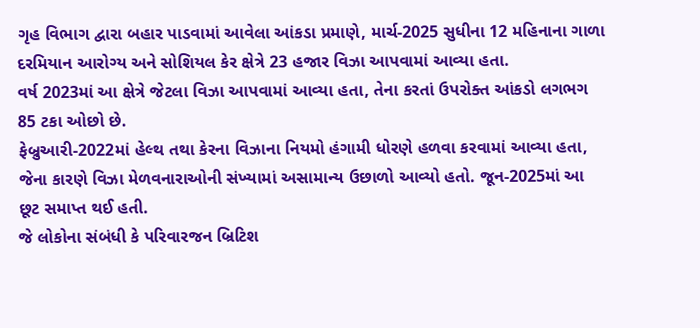ગૃહ વિભાગ દ્વારા બહાર પાડવામાં આવેલા આંકડા પ્રમાણે, માર્ચ-2025 સુધીના 12 મહિનાના ગાળા દરમિયાન આરોગ્ય અને સોશિયલ કેર ક્ષેત્રે 23 હજાર વિઝા આપવામાં આવ્યા હતા.
વર્ષ 2023માં આ ક્ષેત્રે જેટલા વિઝા આપવામાં આવ્યા હતા, તેના કરતાં ઉપરોક્ત આંકડો લગભગ 85 ટકા ઓછો છે.
ફેબ્રુઆરી-2022માં હેલ્થ તથા કેરના વિઝાના નિયમો હંગામી ધોરણે હળવા કરવામાં આવ્યા હતા, જેના કારણે વિઝા મેળવનારાઓની સંખ્યામાં અસામાન્ય ઉછાળો આવ્યો હતો. જૂન-2025માં આ છૂટ સમાપ્ત થઈ હતી.
જે લોકોના સંબંધી કે પરિવારજન બ્રિટિશ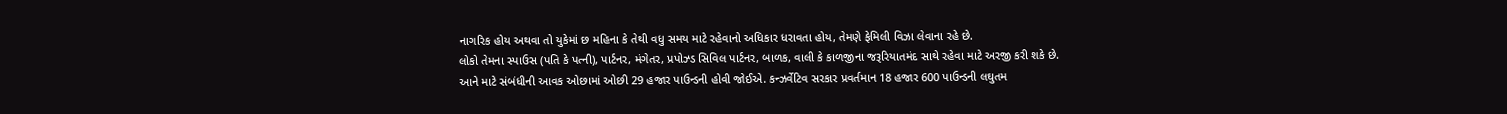નાગરિક હોય અથવા તો યુકેમાં છ મહિના કે તેથી વધુ સમય માટે રહેવાનો અધિકાર ધરાવતા હોય, તેમણે ફેમિલી વિઝા લેવાના રહે છે.
લોકો તેમના સ્પાઉસ (પતિ કે પત્ની), પાર્ટનર, મંગેતર, પ્રપોઝ્ડ સિવિલ પાર્ટનર, બાળક, વાલી કે કાળજીના જરૂરિયાતમંદ સાથે રહેવા માટે અરજી કરી શકે છે.
આને માટે સંબંધીની આવક ઓછામાં ઓછી 29 હજાર પાઉન્ડની હોવી જોઈએ. કન્ઝર્વેટિવ સરકાર પ્રવર્તમાન 18 હજાર 600 પાઉન્ડની લઘુતમ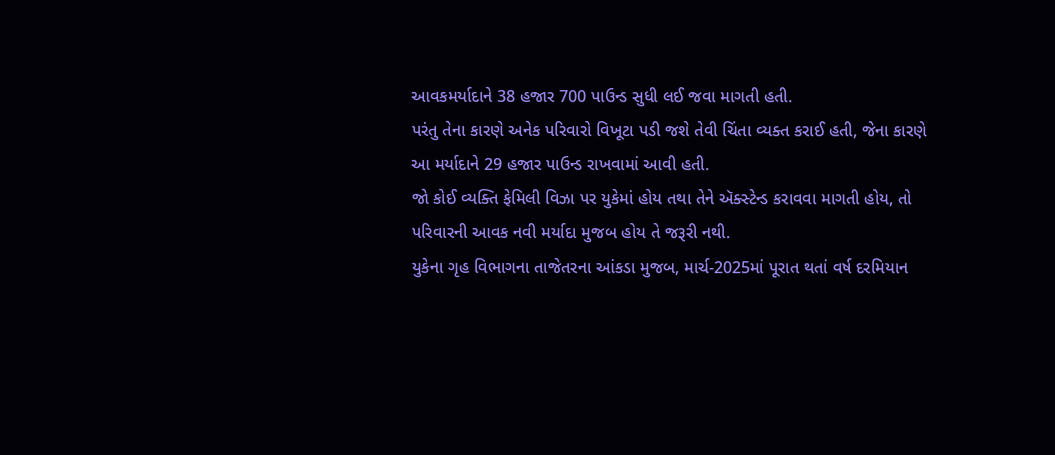આવકમર્યાદાને 38 હજાર 700 પાઉન્ડ સુધી લઈ જવા માગતી હતી.
પરંતુ તેના કારણે અનેક પરિવારો વિખૂટા પડી જશે તેવી ચિંતા વ્યક્ત કરાઈ હતી, જેના કારણે આ મર્યાદાને 29 હજાર પાઉન્ડ રાખવામાં આવી હતી.
જો કોઈ વ્યક્તિ ફેમિલી વિઝા પર યુકેમાં હોય તથા તેને ઍક્સ્ટેન્ડ કરાવવા માગતી હોય, તો પરિવારની આવક નવી મર્યાદા મુજબ હોય તે જરૂરી નથી.
યુકેના ગૃહ વિભાગના તાજેતરના આંકડા મુજબ, માર્ચ-2025માં પૂરાત થતાં વર્ષ દરમિયાન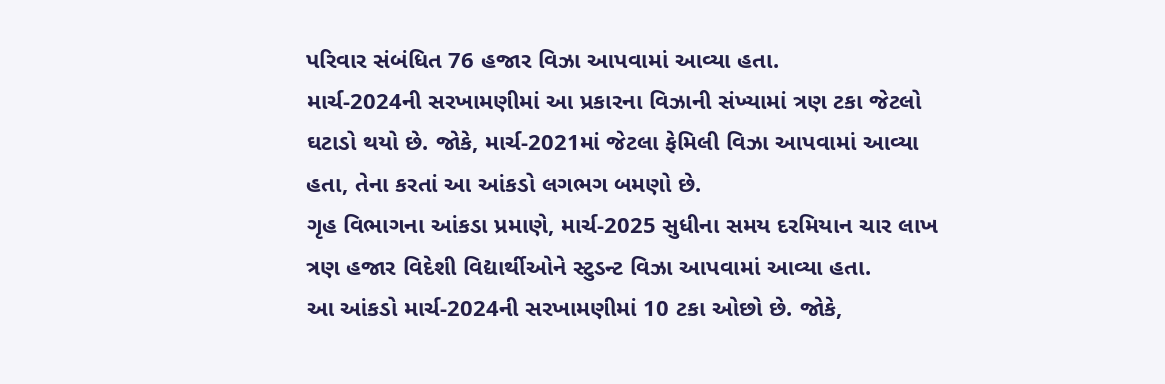પરિવાર સંબંધિત 76 હજાર વિઝા આપવામાં આવ્યા હતા.
માર્ચ-2024ની સરખામણીમાં આ પ્રકારના વિઝાની સંખ્યામાં ત્રણ ટકા જેટલો ઘટાડો થયો છે. જોકે, માર્ચ-2021માં જેટલા ફેમિલી વિઝા આપવામાં આવ્યા હતા, તેના કરતાં આ આંકડો લગભગ બમણો છે.
ગૃહ વિભાગના આંકડા પ્રમાણે, માર્ચ-2025 સુધીના સમય દરમિયાન ચાર લાખ ત્રણ હજાર વિદેશી વિદ્યાર્થીઓને સ્ટુડન્ટ વિઝા આપવામાં આવ્યા હતા.
આ આંકડો માર્ચ-2024ની સરખામણીમાં 10 ટકા ઓછો છે. જોકે,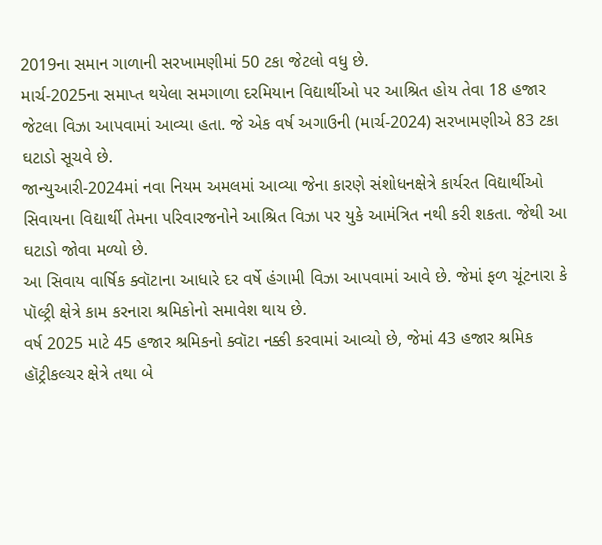2019ના સમાન ગાળાની સરખામણીમાં 50 ટકા જેટલો વધુ છે.
માર્ચ-2025ના સમાપ્ત થયેલા સમગાળા દરમિયાન વિદ્યાર્થીઓ પર આશ્રિત હોય તેવા 18 હજાર જેટલા વિઝા આપવામાં આવ્યા હતા. જે એક વર્ષ અગાઉની (માર્ચ-2024) સરખામણીએ 83 ટકા ઘટાડો સૂચવે છે.
જાન્યુઆરી-2024માં નવા નિયમ અમલમાં આવ્યા જેના કારણે સંશોધનક્ષેત્રે કાર્યરત વિદ્યાર્થીઓ સિવાયના વિદ્યાર્થી તેમના પરિવારજનોને આશ્રિત વિઝા પર યુકે આમંત્રિત નથી કરી શકતા. જેથી આ ઘટાડો જોવા મળ્યો છે.
આ સિવાય વાર્ષિક ક્વૉટાના આધારે દર વર્ષે હંગામી વિઝા આપવામાં આવે છે. જેમાં ફળ ચૂંટનારા કે પૉલ્ટ્રી ક્ષેત્રે કામ કરનારા શ્રમિકોનો સમાવેશ થાય છે.
વર્ષ 2025 માટે 45 હજાર શ્રમિકનો ક્વૉટા નક્કી કરવામાં આવ્યો છે, જેમાં 43 હજાર શ્રમિક હૉટ્રીકલ્ચર ક્ષેત્રે તથા બે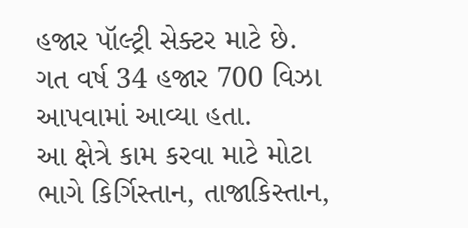હજાર પૉલ્ટ્રી સેક્ટર માટે છે.
ગત વર્ષ 34 હજાર 700 વિઝા આપવામાં આવ્યા હતા.
આ ક્ષેત્રે કામ કરવા માટે મોટા ભાગે કિર્ગિસ્તાન, તાજાકિસ્તાન,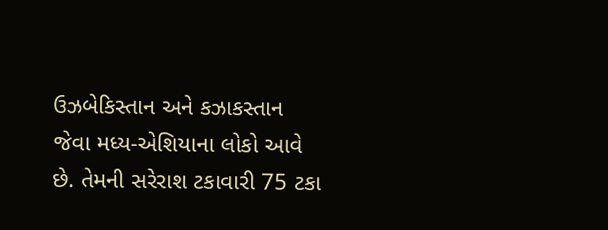ઉઝબેકિસ્તાન અને કઝાકસ્તાન જેવા મધ્ય-એશિયાના લોકો આવે છે. તેમની સરેરાશ ટકાવારી 75 ટકા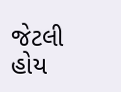જેટલી હોય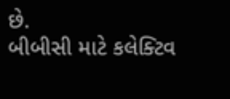છે.
બીબીસી માટે કલેક્ટિવ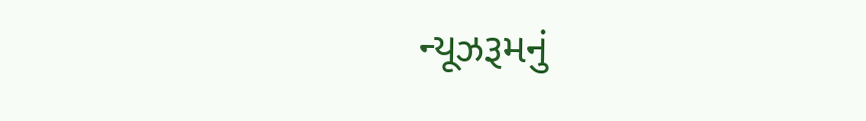ન્યૂઝરૂમનું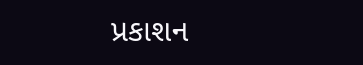પ્રકાશન